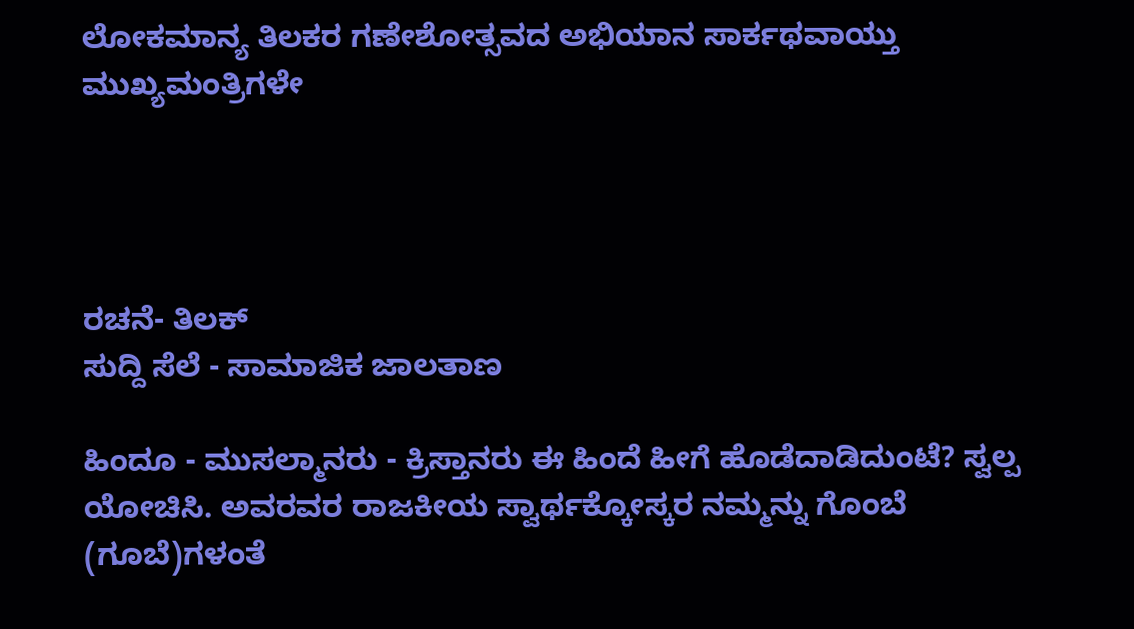ಲೋಕಮಾನ್ಯ ತಿಲಕರ ಗಣೇಶೋತ್ಸವದ ಅಭಿಯಾನ ಸಾರ್ಕಥವಾಯ್ತು ಮುಖ್ಯಮಂತ್ರಿಗಳೇ




ರಚನೆ- ತಿಲಕ್
ಸುದ್ದಿ ಸೆಲೆ - ಸಾಮಾಜಿಕ ಜಾಲತಾಣ

ಹಿಂದೂ - ಮುಸಲ್ಮಾನರು - ಕ್ರಿಸ್ತಾನರು ಈ ಹಿಂದೆ ಹೀಗೆ ಹೊಡೆದಾಡಿದುಂಟೆ? ಸ್ವಲ್ಪ ಯೋಚಿಸಿ. ಅವರವರ ರಾಜಕೀಯ ಸ್ವಾರ್ಥಕ್ಕೋಸ್ಕರ ನಮ್ಮನ್ನು ಗೊಂಬೆ (ಗೂಬೆ)ಗಳಂತೆ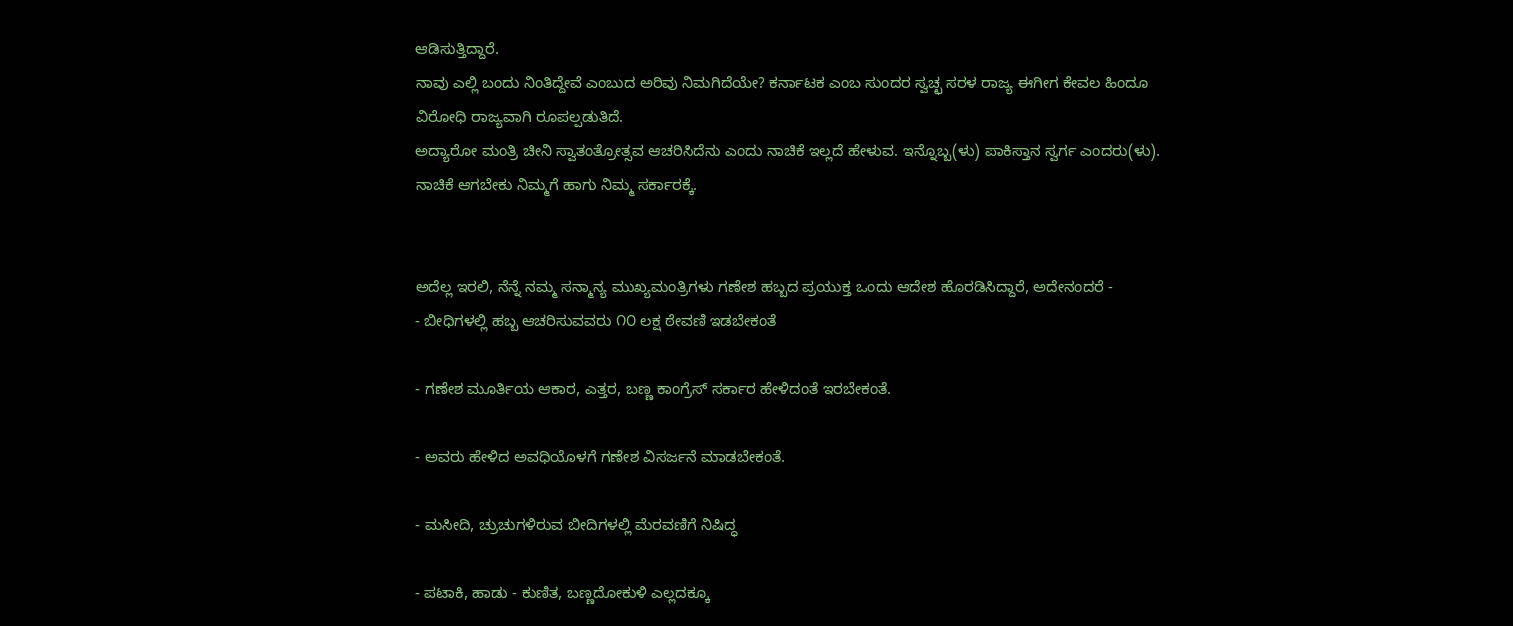ಆಡಿಸುತ್ತಿದ್ದಾರೆ.
ನಾವು ಎಲ್ಲಿ ಬಂದು ನಿಂತಿದ್ದೇವೆ ಎಂಬುದ ಅರಿವು ನಿಮಗಿದೆಯೇ? ಕರ್ನಾಟಕ ಎಂಬ ಸುಂದರ ಸ್ವಚ್ಛ ಸರಳ ರಾಜ್ಯ ಈಗೀಗ ಕೇವಲ ಹಿಂದೂ ವಿರೋಧಿ ರಾಜ್ಯವಾಗಿ ರೂಪಲ್ಪಡುತಿದೆ.
ಅದ್ಯಾರೋ ಮಂತ್ರಿ ಚೀನಿ ಸ್ವಾತಂತ್ರೋತ್ಸವ ಆಚರಿಸಿದೆನು ಎಂದು ನಾಚಿಕೆ ಇಲ್ಲದೆ ಹೇಳುವ. ಇನ್ನೊಬ್ಬ(ಳು) ಪಾಕಿಸ್ತಾನ ಸ್ವರ್ಗ ಎಂದರು(ಳು).
ನಾಚಿಕೆ ಆಗಬೇಕು ನಿಮ್ಮಗೆ ಹಾಗು ನಿಮ್ಮ ಸರ್ಕಾರಕ್ಕೆ.


ಅದೆಲ್ಲ ಇರಲಿ, ನೆನ್ನೆ ನಮ್ಮ ಸನ್ಮಾನ್ಯ ಮುಖ್ಯಮಂತ್ರಿಗಳು ಗಣೇಶ ಹಬ್ಬದ ಪ್ರಯುಕ್ತ ಒಂದು ಆದೇಶ ಹೊರಡಿಸಿದ್ದಾರೆ, ಅದೇನಂದರೆ -
- ಬೀಧಿಗಳಲ್ಲಿ ಹಬ್ಬ ಆಚರಿಸುವವರು ೧೦ ಲಕ್ಷ ಠೇವಣಿ ಇಡಬೇಕಂತೆ

- ಗಣೇಶ ಮೂರ್ತಿಯ ಆಕಾರ, ಎತ್ತರ, ಬಣ್ಣ ಕಾಂಗ್ರೆಸ್ ಸರ್ಕಾರ ಹೇಳಿದಂತೆ ಇರಬೇಕಂತೆ.

- ಅವರು ಹೇಳಿದ ಅವಧಿಯೊಳಗೆ ಗಣೇಶ ವಿಸರ್ಜನೆ ಮಾಡಬೇಕಂತೆ.

- ಮಸೀದಿ, ಚ್ರುಚುಗಳಿರುವ ಬೀದಿಗಳಲ್ಲಿ ಮೆರವಣಿಗೆ ನಿಷಿದ್ಧ

- ಪಟಾಕಿ, ಹಾಡು - ಕುಣಿತ, ಬಣ್ಣದೋಕುಳಿ ಎಲ್ಲದಕ್ಕೂ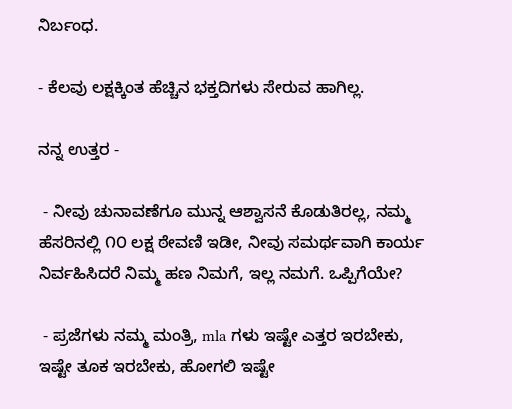ನಿರ್ಬಂಧ.

- ಕೆಲವು ಲಕ್ಷಕ್ಕಿಂತ ಹೆಚ್ಚಿನ ಭಕ್ತದಿಗಳು ಸೇರುವ ಹಾಗಿಲ್ಲ.

ನನ್ನ ಉತ್ತರ -

 - ನೀವು ಚುನಾವಣೆಗೂ ಮುನ್ನ ಆಶ್ವಾಸನೆ ಕೊಡುತಿರಲ್ಲ, ನಮ್ಮ ಹೆಸರಿನಲ್ಲಿ ೧೦ ಲಕ್ಷ ಠೇವಣಿ ಇಡೀ, ನೀವು ಸಮರ್ಥವಾಗಿ ಕಾರ್ಯ ನಿರ್ವಹಿಸಿದರೆ ನಿಮ್ಮ ಹಣ ನಿಮಗೆ, ಇಲ್ಲ ನಮಗೆ. ಒಪ್ಪಿಗೆಯೇ?

 - ಪ್ರಜೆಗಳು ನಮ್ಮ ಮಂತ್ರಿ, mla ಗಳು ಇಷ್ಟೇ ಎತ್ತರ ಇರಬೇಕು, ಇಷ್ಟೇ ತೂಕ ಇರಬೇಕು, ಹೋಗಲಿ ಇಷ್ಟೇ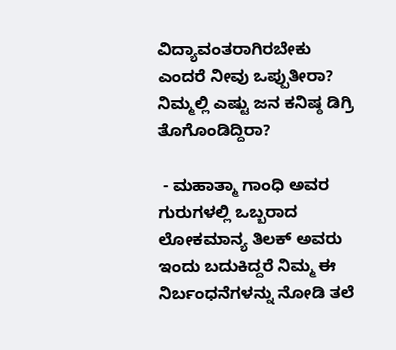ವಿದ್ಯಾವಂತರಾಗಿರಬೇಕು ಎಂದರೆ ನೀವು ಒಪ್ಪುತೀರಾ? ನಿಮ್ಮಲ್ಲಿ ಎಷ್ಟು ಜನ ಕನಿಷ್ಠ ಡಿಗ್ರಿ ತೊಗೊಂಡಿದ್ದಿರಾ?

 - ಮಹಾತ್ಮಾ ಗಾಂಧಿ ಅವರ ಗುರುಗಳಲ್ಲಿ ಒಬ್ಬರಾದ ಲೋಕಮಾನ್ಯ ತಿಲಕ್ ಅವರು ಇಂದು ಬದುಕಿದ್ದರೆ ನಿಮ್ಮ ಈ ನಿರ್ಬಂಧನೆಗಳನ್ನು ನೋಡಿ ತಲೆ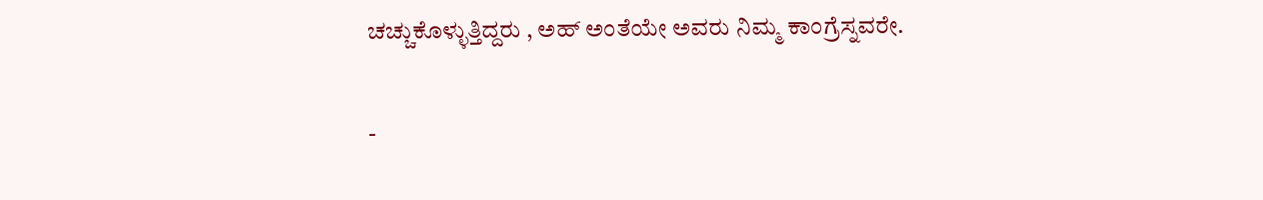ಚಚ್ಚುಕೊಳ್ಳುತ್ತಿದ್ದರು , ಅಹ್ ಅಂತೆಯೇ ಅವರು ನಿಮ್ಮ ಕಾಂಗ್ರೆಸ್ನವರೇ.

-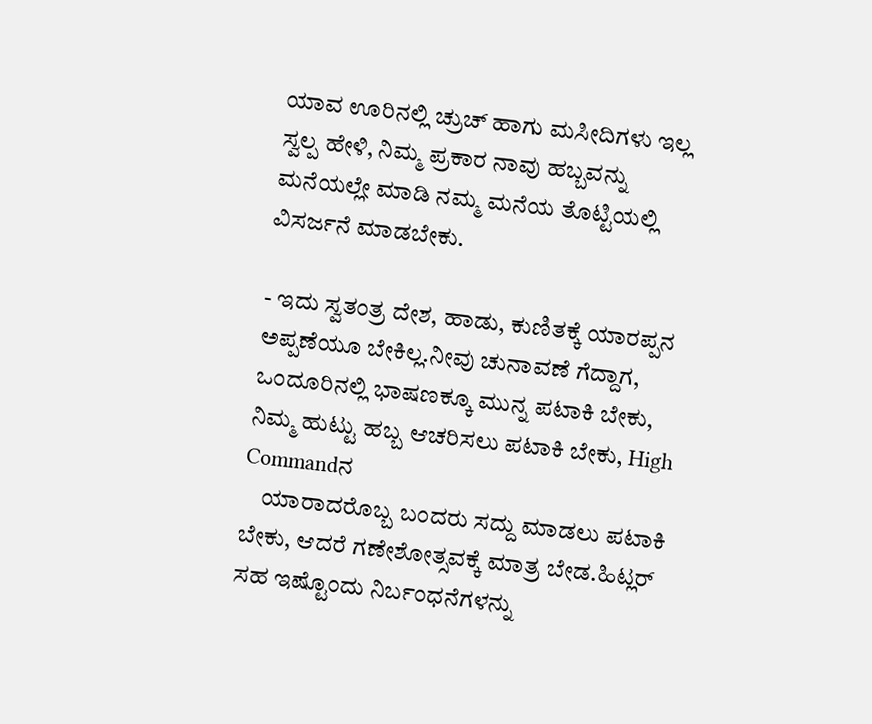ಯಾವ ಊರಿನಲ್ಲಿ ಚ್ರುಚ್ ಹಾಗು ಮಸೀದಿಗಳು ಇಲ್ಲ ಸ್ವಲ್ಪ ಹೇಳಿ, ನಿಮ್ಮ ಪ್ರಕಾರ ನಾವು ಹಬ್ಬವನ್ನು ಮನೆಯಲ್ಲೇ ಮಾಡಿ ನಮ್ಮ ಮನೆಯ ತೊಟ್ಟಿಯಲ್ಲಿ ವಿಸರ್ಜನೆ ಮಾಡಬೇಕು.

- ಇದು ಸ್ವತಂತ್ರ ದೇಶ, ಹಾಡು, ಕುಣಿತಕ್ಕೆ ಯಾರಪ್ಪನ ಅಪ್ಪಣೆಯೂ ಬೇಕಿಲ್ಲ.ನೀವು ಚುನಾವಣೆ ಗೆದ್ದಾಗ, ಒಂದೂರಿನಲ್ಲಿ ಭಾಷಣಕ್ಕೂ ಮುನ್ನ ಪಟಾಕಿ ಬೇಕು, ನಿಮ್ಮ ಹುಟ್ಟು ಹಬ್ಬ ಆಚರಿಸಲು ಪಟಾಕಿ ಬೇಕು, High Commandನ
    ಯಾರಾದರೊಬ್ಬ ಬಂದರು ಸದ್ದು ಮಾಡಲು ಪಟಾಕಿ ಬೇಕು, ಆದರೆ ಗಣೇಶೋತ್ಸವಕ್ಕೆ ಮಾತ್ರ ಬೇಡ.ಹಿಟ್ಲರ್ ಸಹ ಇಷ್ಟೊಂದು ನಿರ್ಬಂಧನೆಗಳನ್ನು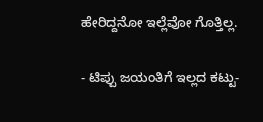ಹೇರಿದ್ದನೋ ಇಲ್ಲೆವೋ ಗೊತ್ತಿಲ್ಲ.

- ಟಿಪ್ಪು ಜಯಂತಿಗೆ ಇಲ್ಲದ ಕಟ್ಟು-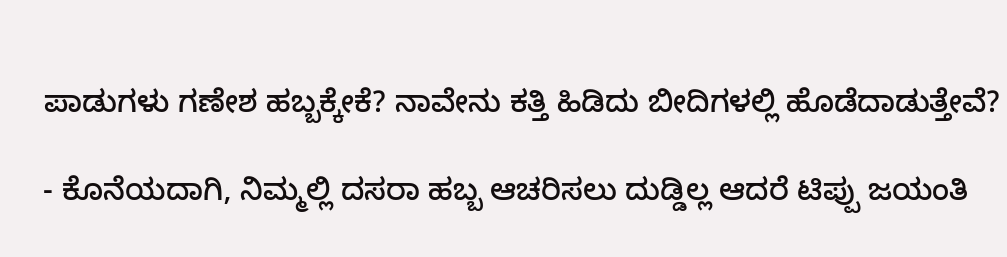ಪಾಡುಗಳು ಗಣೇಶ ಹಬ್ಬಕ್ಕೇಕೆ? ನಾವೇನು ಕತ್ತಿ ಹಿಡಿದು ಬೀದಿಗಳಲ್ಲಿ ಹೊಡೆದಾಡುತ್ತೇವೆ?

- ಕೊನೆಯದಾಗಿ, ನಿಮ್ಮಲ್ಲಿ ದಸರಾ ಹಬ್ಬ ಆಚರಿಸಲು ದುಡ್ಡಿಲ್ಲ ಆದರೆ ಟಿಪ್ಪು ಜಯಂತಿ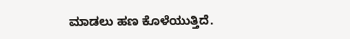ಮಾಡಲು ಹಣ ಕೊಳೆಯುತ್ತಿದೆ.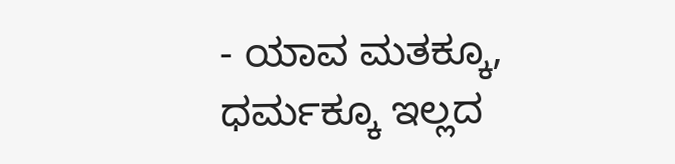- ಯಾವ ಮತಕ್ಕೂ, ಧರ್ಮಕ್ಕೂ ಇಲ್ಲದ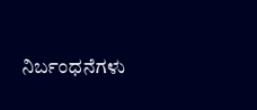ನಿರ್ಬಂಧನೆಗಳು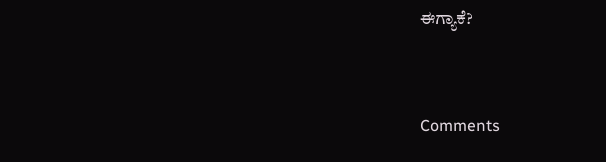ಈಗ್ಯಾಕೆ?


Comments